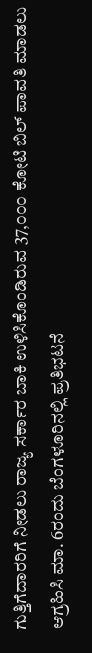ಗುತ್ತಿಗೆದಾರರಿಗೆ ನೀಡಲು ರಾಜ್ಯ ಸರ್ಕಾರ ಬಾಕಿ ಉಳಿಸಿಕೊಂಡಿರುವ 37,೦೦೦ ಕೋಟಿ ಬಿಲ್ ಪಾವತಿ ಮಾಡಲು ಆಗ್ರಹಿಸಿ ಮಾ. 6ರಂದು ಬೆಂಗಳೂರಿನಲ್ಲಿ ಪ್ರತಿಭಟನೆ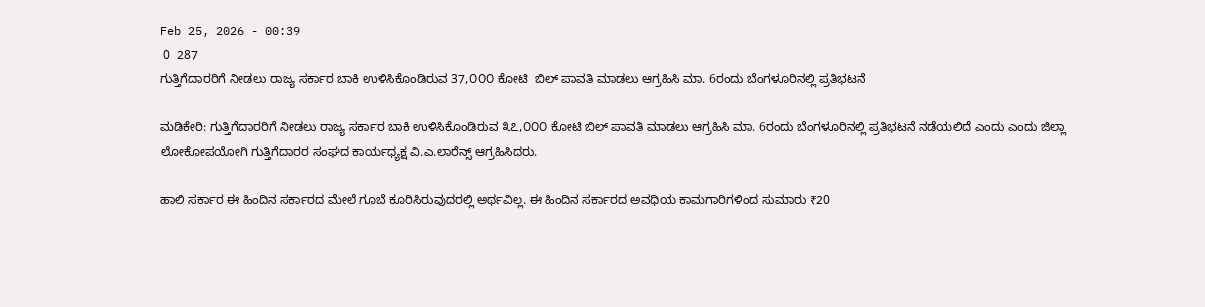Feb 25, 2026 - 00:39
 0  287
ಗುತ್ತಿಗೆದಾರರಿಗೆ ನೀಡಲು ರಾಜ್ಯ ಸರ್ಕಾರ ಬಾಕಿ ಉಳಿಸಿಕೊಂಡಿರುವ 37,೦೦೦ ಕೋಟಿ  ಬಿಲ್ ಪಾವತಿ ಮಾಡಲು ಆಗ್ರಹಿಸಿ ಮಾ. 6ರಂದು ಬೆಂಗಳೂರಿನಲ್ಲಿ ಪ್ರತಿಭಟನೆ

ಮಡಿಕೇರಿ: ಗುತ್ತಿಗೆದಾರರಿಗೆ ನೀಡಲು ರಾಜ್ಯ ಸರ್ಕಾರ ಬಾಕಿ ಉಳಿಸಿಕೊಂಡಿರುವ ೩೭,೦೦೦ ಕೋಟಿ ಬಿಲ್ ಪಾವತಿ ಮಾಡಲು ಆಗ್ರಹಿಸಿ ಮಾ. 6ರಂದು ಬೆಂಗಳೂರಿನಲ್ಲಿ ಪ್ರತಿಭಟನೆ ನಡೆಯಲಿದೆ ಎಂದು ಎಂದು ಜಿಲ್ಲಾ ಲೋಕೋಪಯೋಗಿ ಗುತ್ತಿಗೆದಾರರ ಸಂಘದ ಕಾರ್ಯಧ್ಯಕ್ಷ ವಿ.ಎ.ಲಾರೆನ್ಸ್ ಆಗ್ರಹಿಸಿದರು.

ಹಾಲಿ ಸರ್ಕಾರ ಈ ಹಿಂದಿನ ಸರ್ಕಾರದ ಮೇಲೆ ಗೂಬೆ ಕೂರಿಸಿರುವುದರಲ್ಲಿ ಅರ್ಥವಿಲ್ಲ. ಈ ಹಿಂದಿನ ಸರ್ಕಾರದ ಅವಧಿಯ ಕಾಮಗಾರಿಗಳಿಂದ ಸುಮಾರು ₹20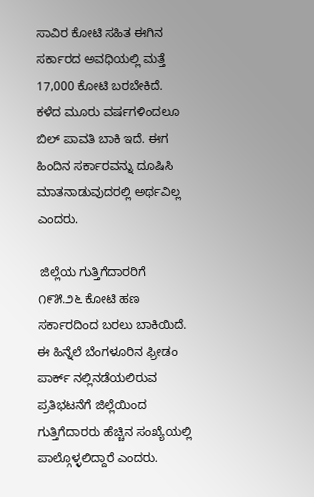ಸಾವಿರ ಕೋಟಿ ಸಹಿತ ಈಗಿನ ಸರ್ಕಾರದ ಅವಧಿಯಲ್ಲಿ ಮತ್ತೆ 17,000 ಕೋಟಿ ಬರಬೇಕಿದೆ. ಕಳೆದ ಮೂರು ವರ್ಷಗಳಿಂದಲೂ ಬಿಲ್ ಪಾವತಿ ಬಾಕಿ ಇದೆ. ಈಗ ಹಿಂದಿನ ಸರ್ಕಾರವನ್ನು ದೂಷಿಸಿ ಮಾತನಾಡುವುದರಲ್ಲಿ ಅರ್ಥವಿಲ್ಲ ಎಂದರು.

 ಜಿಲ್ಲೆಯ ಗುತ್ತಿಗೆದಾರರಿಗೆ ೧೯೫.೨೬ ಕೋಟಿ ಹಣ ಸರ್ಕಾರದಿಂದ ಬರಲು ಬಾಕಿಯಿದೆ. ಈ ಹಿನ್ನೆಲೆ ಬೆಂಗಳೂರಿನ ಫ್ರೀಡಂ ಪಾರ್ಕ್ ನಲ್ಲಿ‌ನಡೆಯಲಿರುವ ಪ್ರತಿಭಟನೆಗೆ ಜಿಲ್ಲೆಯಿಂದ ಗುತ್ತಿಗೆದಾರರು ಹೆಚ್ಚಿನ ಸಂಖ್ಯೆಯಲ್ಲಿ ಪಾಲ್ಗೊಳ್ಳಲಿದ್ದಾರೆ ಎಂದರು.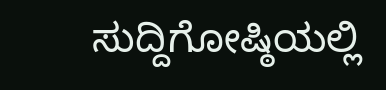ಸುದ್ದಿಗೋಷ್ಠಿಯಲ್ಲಿ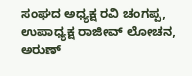ಸಂಘದ ಅಧ್ಯಕ್ಷ ರವಿ ಚಂಗಪ್ಪ, ಉಪಾಧ್ಯಕ್ಷ ರಾಜೀವ್ ಲೋಚನ, ಅರುಣ್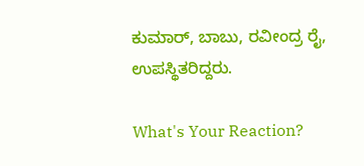ಕುಮಾರ್, ಬಾಬು, ರವೀಂದ್ರ ರೈ, ಉಪಸ್ಥಿತರಿದ್ದರು.

What's Your Reaction?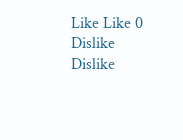Like Like 0
Dislike Dislike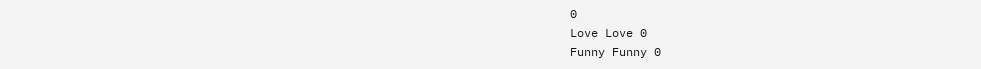0
Love Love 0
Funny Funny 0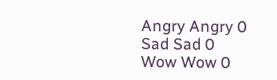Angry Angry 0
Sad Sad 0
Wow Wow 0